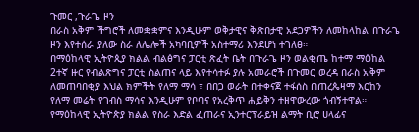ጉመር ,ጉራጌ ዞን
በራስ አቅም ችግሮች ለመቋቋምና እንዲሁም ወቅታዊና ቅጽበታዊ አደጋዎችን ለመከላከል በጉራጌ ዞን እየተሰራ ያለው ስራ ለሌሎች አካባቢዎች አስተማሪ እንደሆነ ተገለፀ።
በማዕከላዊ ኢትዮጲያ ክልል ብልፅግና ፓርቲ ጽፈት ቤት በጉራጌ ዞን ወልቂጤ ከተማ ማዕከል 2ተኛ ዙር የብልጽግና ፓርቲ ስልጠና ላይ እየተሳተፉ ያሉ አመራሮች በጉመር ወረዳ በራስ አቅም ለመጠባበቂያ እህል ክምችት የለማ ማሳ ፣ በበጋ ወራት በተቀናጀ ተፋሰስ በጠረጴዛማ እርከን የለማ መሬት የገብስ ማሳና እንዲሁም የቦባና የአረቅጥ ሐይቅን ተዘዋውረው ጎብኝተዋል።
የማዕከላዊ ኢትዮጵያ ክልል የስራ እድል ፈጠራና ኢንተርፕራይዝ ልማት ቢሮ ሀላፊና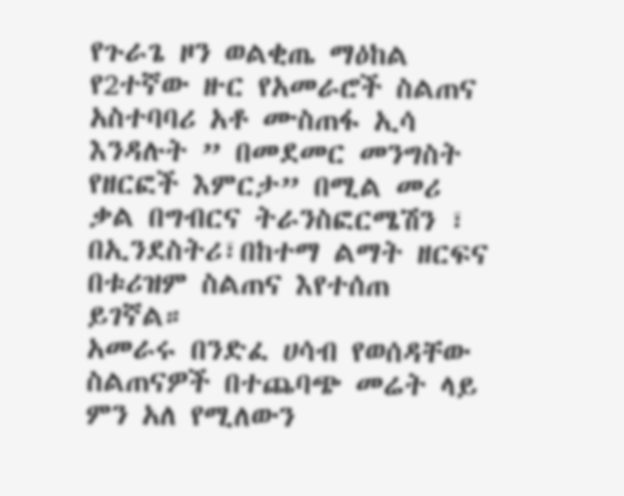የጉራጌ ዞን ወልቂጤ ማዕከል የ2ተኛው ዙር የአመራሮች ስልጠና አስተባባሪ አቶ ሙስጠፋ ኢሳ እንዳሉት ” በመደመር መንግስት የዘርፎች እምርታ” በሚል መሪ ቃል በግብርና ትራንስፎርሜሽን ፣ በኢንደስትሪ፣በከተማ ልማት ዘርፍና በቱሪዝም ስልጠና እየተሰጠ ይገኛል።
አመራሩ በንድፈ ሀሳብ የወሰዳቸው ስልጠናዎች በተጨባጭ መሬት ላይ ምን አለ የሚለውን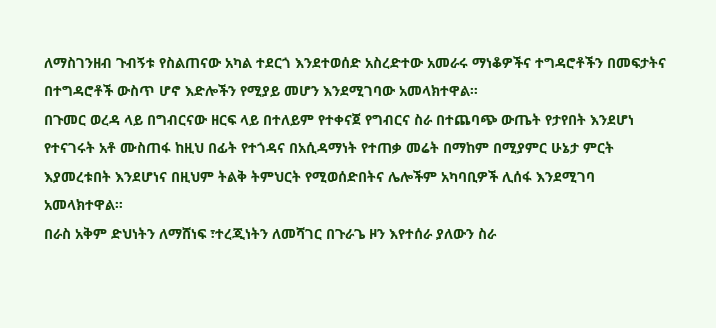ለማስገንዘብ ጉብኝቱ የስልጠናው አካል ተደርጎ እንደተወሰድ አስረድተው አመራሩ ማነቆዎችና ተግዳሮቶችን በመፍታትና በተግዳሮቶች ውስጥ ሆኖ እድሎችን የሚያይ መሆን እንደሚገባው አመላክተዋል።
በጉመር ወረዳ ላይ በግብርናው ዘርፍ ላይ በተለይም የተቀናጀ የግብርና ስራ በተጨባጭ ውጤት የታየበት እንደሆነ የተናገሩት አቶ ሙስጠፋ ከዚህ በፊት የተጎዳና በአሲዳማነት የተጠቃ መሬት በማከም በሚያምር ሁኔታ ምርት እያመረቱበት እንደሆነና በዚህም ትልቅ ትምህርት የሚወሰድበትና ሌሎችም አካባቢዎች ሊሰፋ እንደሚገባ አመላክተዋል።
በራስ አቅም ድህነትን ለማሸነፍ ፣ተረጂነትን ለመሻገር በጉራጌ ዞን እየተሰራ ያለውን ስራ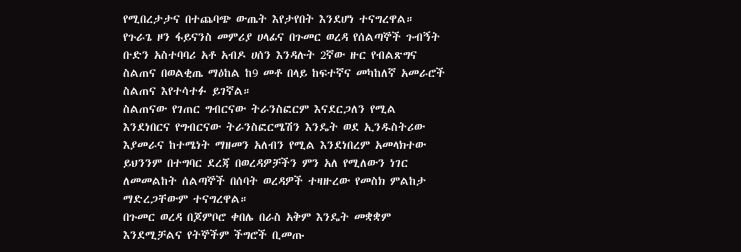የሚበረታታና በተጨባጭ ውጤት እየታየበት እንደሆነ ተናግረዋል።
የጉራጌ ዞን ፋይናንስ መምሪያ ሀላፊና በጉመር ወረዳ የሰልጣኞች ጉብኝት ቡድን አስተባባሪ አቶ አብዶ ሀሰን እንዳሉት 2ኛው ዙር የብልጽግና ስልጠና በወልቂጤ ማዕከል ከ9 መቶ በላይ ከፍተኛና መካከለኛ አመራሮች ስልጠና እየተሳተፉ ይገኛል።
ስልጠናው የገጠር ግብርናው ትራንስፎርም እናደርጋለን የሚል እንደነበርና የግብርናው ትራንስፎርሜሽን እንዴት ወደ ኢንዱስትሪው እያመራና ከተሜነት ማዘመን አለብን የሚል እንደነበረም አመላክተው ይህንንም በተግባር ደረጃ በወረዳዎቻችን ምን አለ የሚለውን ነገር ለመመልከት ሰልጣኞች በሰባት ወረዳዎች ተዛዙረው የመስክ ምልከታ ማድረጋቸውም ተናግረዋል።
በጉመር ወረዳ በጆምቦሮ ቀበሌ በራስ አቅም እንዴት መቋቋም እንደሚቻልና የትኞችም ችግሮች ቢመጡ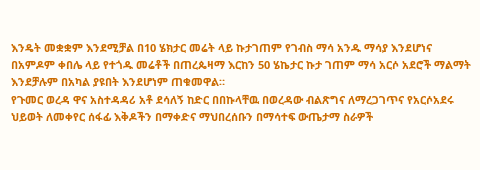እንዴት መቋቋም እንደሚቻል በ10 ሄክታር መሬት ላይ ኩታገጠም የገብስ ማሳ አንዱ ማሳያ እንደሆነና በአምዶም ቀበሌ ላይ የተጎዱ መሬቶች በጠረጴዛማ እርከን 50 ሄኬታር ኩታ ገጠም ማሳ አርሶ አደሮች ማልማት እንደቻሉም በአካል ያዩበት እንደሆነም ጠቁመዋል።
የጉመር ወረዳ ዋና አስተዳዳሪ አቶ ደሳለኝ ከድር በበኩላቸዉ በወረዳው ብልጽግና ለማረጋገጥና የአርሶአደሩ ህይወት ለመቀየር ሰፋፊ እቅዶችን በማቀድና ማህበረሰቡን በማሳተፍ ውጤታማ ስራዎች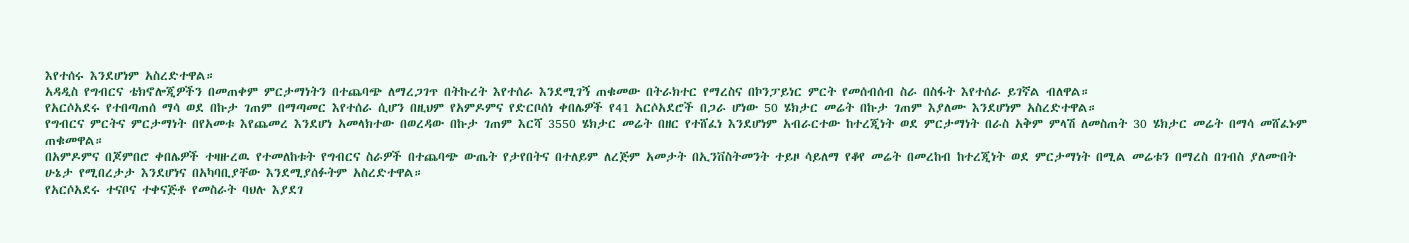እየተሰሩ እንደሆነም አስረድተዋል።
አዳዲስ የግብርና ቴክኖሎጂዎችን በመጠቀም ምርታማነትን በተጨባጭ ለማረጋገጥ በትኩረት እየተሰራ እንደሚገኝ ጠቁመው በትራክተር የማረስና በኮንፓይነር ምርት የመሰብሰብ ስራ በስፋት እየተሰራ ይገኛል ብለዋል።
የአርሶአደሩ የተበጣጠሰ ማሳ ወደ በኩታ ገጠም በማጣመር እየተሰራ ሲሆን በዚህም የአምዶምና የድርቦሰነ ቀበሌዎች የ41 አርሶአደሮች በጋራ ሆነው 50 ሄክታር መሬት በኩታ ገጠም እያለሙ እንደሆነም አስረድተዋል።
የግብርና ምርትና ምርታማነት በየአመቱ እየጨመረ እንደሆነ አመላክተው በወረዳው በኩታ ገጠም እርሻ 3550 ሄክታር መሬት በዘር የተሸፈነ እንደሆነም አብራርተው ከተረጂነት ወደ ምርታማነት በራስ አቅም ምላሽ ለመስጠት 30 ሄክታር መሬት በማሳ መሸፈኑም ጠቁመዋል።
በአምዶምና በጆምበሮ ቀበሌዎች ተዛዙረዉ የተመለከቱት የግብርና ስራዎች በተጨባጭ ውጤት የታየበትና በተለይም ለረጅም አመታት በኢንቨስትመንት ተይዞ ሳይለማ የቆየ መሬት በመረከብ ከተረጂነት ወደ ምርታማነት በሚል መሬቱን በማረስ በገብስ ያለሙበት ሁኔታ የሚበረታታ እንደሆነና በአካባቢያቸው እንደሚያሰፉትም አስረድተዋል።
የአርሶአደሩ ተናቦና ተቀናጅቶ የመስራት ባህሉ እያደገ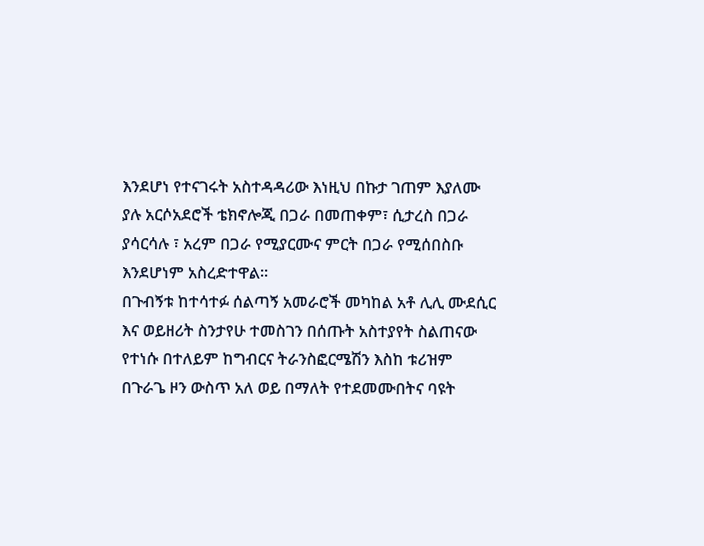እንደሆነ የተናገሩት አስተዳዳሪው እነዚህ በኩታ ገጠም እያለሙ ያሉ አርሶአደሮች ቴክኖሎጂ በጋራ በመጠቀም፣ ሲታረስ በጋራ ያሳርሳሉ ፣ አረም በጋራ የሚያርሙና ምርት በጋራ የሚሰበስቡ እንደሆነም አስረድተዋል።
በጉብኝቱ ከተሳተፉ ሰልጣኝ አመራሮች መካከል አቶ ሊሊ ሙደሲር እና ወይዘሪት ስንታየሁ ተመስገን በሰጡት አስተያየት ስልጠናው የተነሱ በተለይም ከግብርና ትራንስፎርሜሽን እስከ ቱሪዝም በጉራጌ ዞን ውስጥ አለ ወይ በማለት የተደመሙበትና ባዩት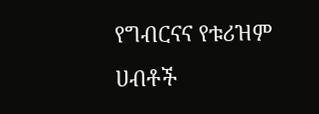የግብርናና የቱሪዝም ሀብቶች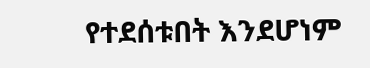የተደሰቱበት እንደሆነም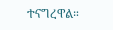ተናግረዋል።